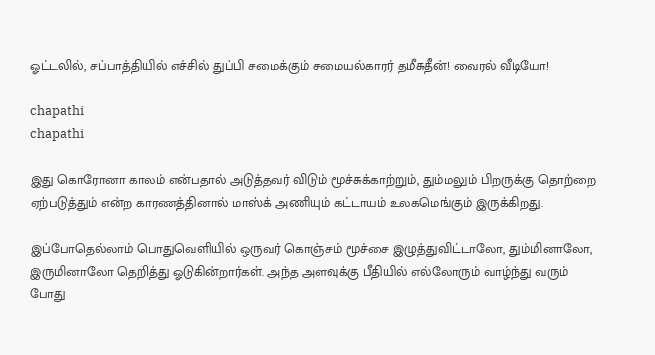ஓட்டலில், சப்பாத்தியில் எச்சில் துப்பி சமைக்கும் சமையல்காரர் தமீசுதீன்! வைரல் வீடியோ!

chapathi
chapathi

இது கொரோனா காலம் என்பதால் அடுத்தவர் விடும் மூச்சுக்காற்றும், தும்மலும் பிறருக்கு தொற்றை ஏற்படுத்தும் என்ற காரணத்தினால் மாஸ்க் அணியும் கட்டாயம் உலகமெங்கும் இருக்கிறது.

இப்போதெல்லாம் பொதுவெளியில் ஒருவர் கொஞ்சம் மூச்சை இழுத்துவிட்டாலோ, தும்மினாலோ, இருமினாலோ தெறித்து ஓடுகின்றார்கள். அந்த அளவுக்கு பீதியில் எல்லோரும் வாழ்ந்து வரும் போது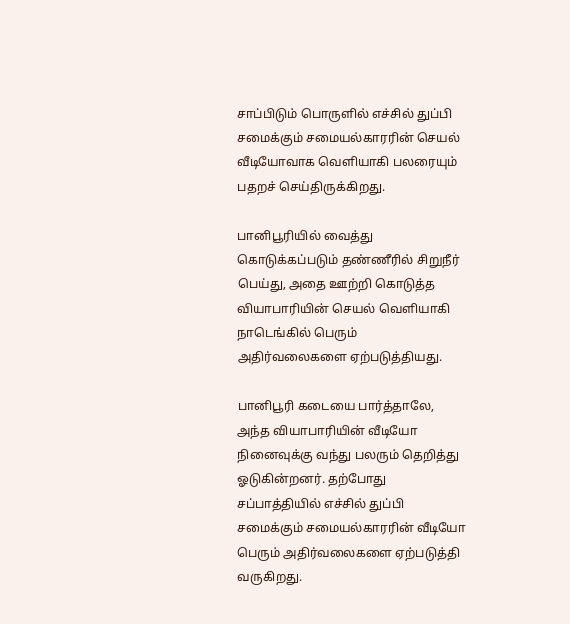சாப்பிடும் பொருளில் எச்சில் துப்பி சமைக்கும் சமையல்காரரின் செயல் வீடியோவாக வெளியாகி பலரையும் பதறச் செய்திருக்கிறது.

பானிபூரியில் வைத்து கொடுக்கப்படும் தண்ணீரில் சிறுநீர் பெய்து, அதை ஊற்றி கொடுத்த வியாபாரியின் செயல் வெளியாகி நாடெங்கில் பெரும் அதிர்வலைகளை ஏற்படுத்தியது.

பானிபூரி கடையை பார்த்தாலே, அந்த வியாபாரியின் வீடியோ நினைவுக்கு வந்து பலரும் தெறித்து ஓடுகின்றனர். தற்போது சப்பாத்தியில் எச்சில் துப்பி சமைக்கும் சமையல்காரரின் வீடியோ பெரும் அதிர்வலைகளை ஏற்படுத்தி வருகிறது.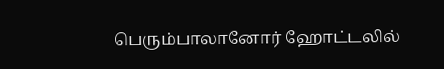பெரும்பாலானோர் ஹோட்டலில்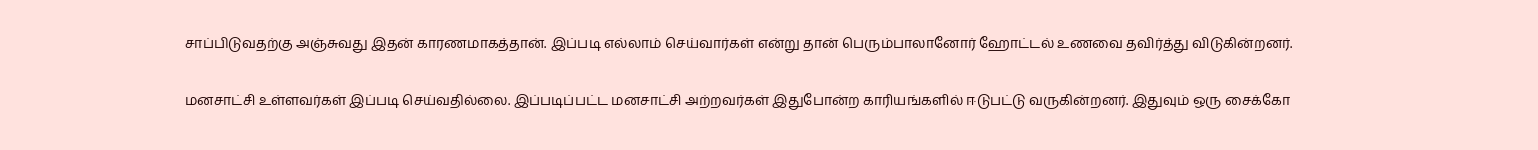சாப்பிடுவதற்கு அஞ்சுவது இதன் காரணமாகத்தான். இப்படி எல்லாம் செய்வார்கள் என்று தான் பெரும்பாலானோர் ஹோட்டல் உணவை தவிர்த்து விடுகின்றனர்.

மனசாட்சி உள்ளவர்கள் இப்படி செய்வதில்லை. இப்படிப்பட்ட மனசாட்சி அற்றவர்கள் இதுபோன்ற காரியங்களில் ஈடுபட்டு வருகின்றனர். இதுவும் ஒரு சைக்கோ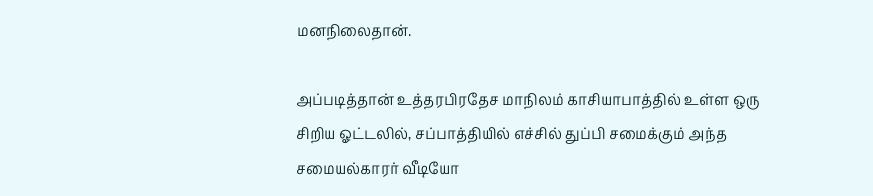மனநிலைதான்.

அப்படித்தான் உத்தரபிரதேச மாநிலம் காசியாபாத்தில் உள்ள ஒரு சிறிய ஓட்டலில், சப்பாத்தியில் எச்சில் துப்பி சமைக்கும் அந்த சமையல்காரர் வீடியோ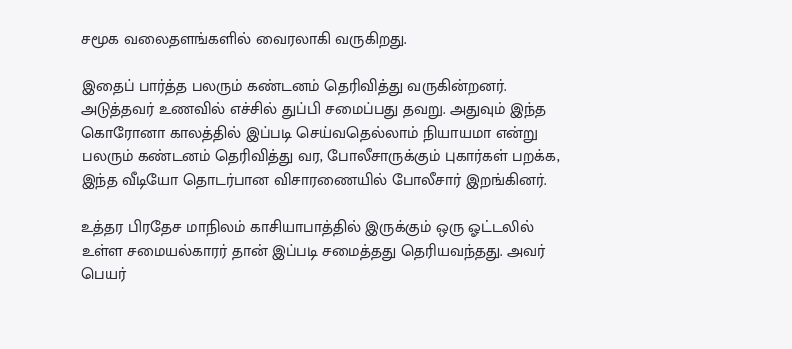சமூக வலைதளங்களில் வைரலாகி வருகிறது.

இதைப் பார்த்த பலரும் கண்டனம் தெரிவித்து வருகின்றனர். அடுத்தவர் உணவில் எச்சில் துப்பி சமைப்பது தவறு. அதுவும் இந்த கொரோனா காலத்தில் இப்படி செய்வதெல்லாம் நியாயமா என்று பலரும் கண்டனம் தெரிவித்து வர, போலீசாருக்கும் புகார்கள் பறக்க, இந்த வீடியோ தொடர்பான விசாரணையில் போலீசார் இறங்கினர்.

உத்தர பிரதேச மாநிலம் காசியாபாத்தில் இருக்கும் ஒரு ஓட்டலில் உள்ள சமையல்காரர் தான் இப்படி சமைத்தது தெரியவந்தது. அவர் பெயர்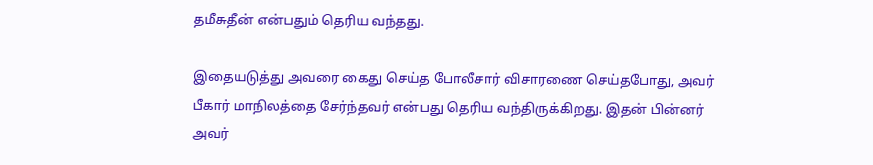தமீசுதீன் என்பதும் தெரிய வந்தது.

இதையடுத்து அவரை கைது செய்த போலீசார் விசாரணை செய்தபோது, அவர் பீகார் மாநிலத்தை சேர்ந்தவர் என்பது தெரிய வந்திருக்கிறது. இதன் பின்னர் அவர்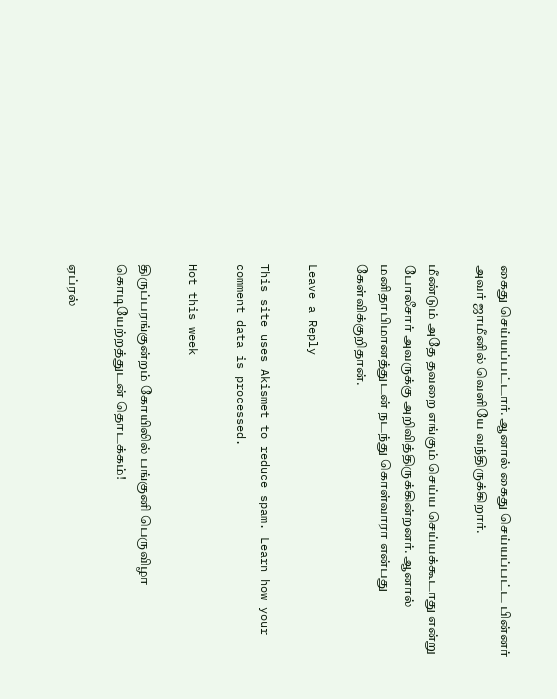கைது செய்யப்பட்டார். ஆனால் கைது செய்யப்பட்ட பின்னர் அவர் ஜாமீனில் வெளியே வந்திருக்கிறார்.

மீண்டும் அதே தவறை எங்கும் செய்ய செய்யக்கூடாது என்று போலீசார் அவருக்கு அறிவித்திருக்கின்றனர். ஆனால் மனிதாபிமானத்துடன் நடந்து கொள்வாரா என்பது கேள்விக்குறிதான்.

Leave a Reply

This site uses Akismet to reduce spam. Learn how your comment data is processed.

Hot this week

திருப்பரங்குன்றம் கோயிலில் பங்குனி பெருவிழா கொடியேற்றத்துடன் தொடக்கம்!

ஏப்ரல்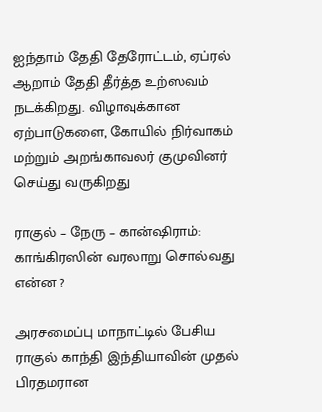ஐந்தாம் தேதி தேரோட்டம், ஏப்ரல் ஆறாம் தேதி தீர்த்த உற்ஸவம் நடக்கிறது. விழாவுக்கான ஏற்பாடுகளை, கோயில் நிர்வாகம் மற்றும் அறங்காவலர் குமுவினர் செய்து வருகிறது

ராகுல் – நேரு – கான்ஷிராம்: காங்கிரஸின் வரலாறு சொல்வது என்ன ?

அரசமைப்பு மாநாட்டில் பேசிய ராகுல் காந்தி இந்தியாவின் முதல் பிரதமரான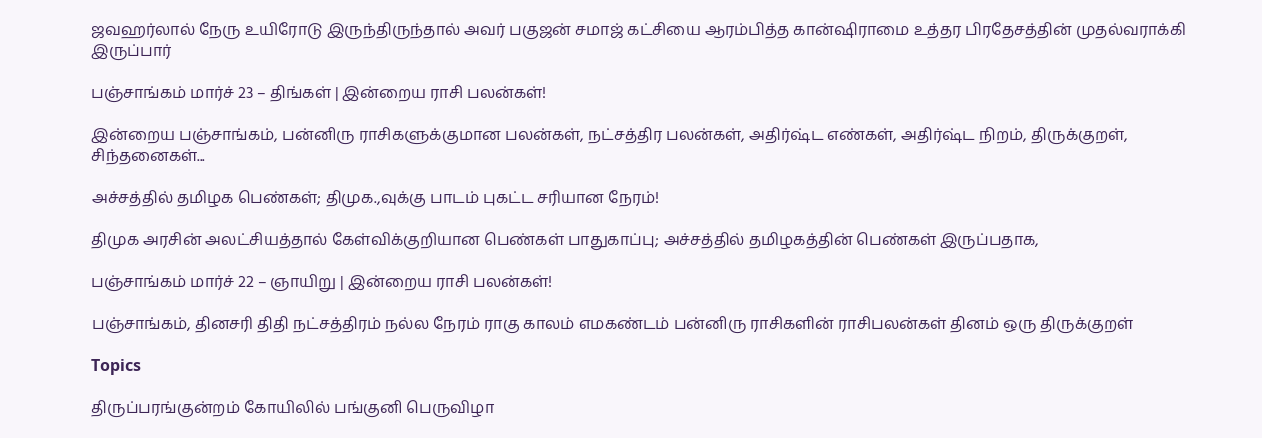ஜவஹர்லால் நேரு உயிரோடு இருந்திருந்தால் அவர் பகுஜன் சமாஜ் கட்சியை ஆரம்பித்த கான்ஷிராமை உத்தர பிரதேசத்தின் முதல்வராக்கி இருப்பார்

பஞ்சாங்கம் மார்ச் 23 – திங்கள் | இன்றைய ராசி பலன்கள்!

இன்றைய பஞ்சாங்கம், பன்னிரு ராசிகளுக்குமான பலன்கள், நட்சத்திர பலன்கள், அதிர்ஷ்ட எண்கள், அதிர்ஷ்ட நிறம், திருக்குறள், சிந்தனைகள்...

அச்சத்தில் தமிழக பெண்கள்; திமுக.,வுக்கு பாடம் புகட்ட சரியான நேரம்!

திமுக அரசின் அலட்சியத்தால் கேள்விக்குறியான பெண்கள் பாதுகாப்பு; அச்சத்தில் தமிழகத்தின் பெண்கள் இருப்பதாக,

பஞ்சாங்கம் மார்ச் 22 – ஞாயிறு | இன்றைய ராசி பலன்கள்!

பஞ்சாங்கம், தினசரி திதி நட்சத்திரம் நல்ல நேரம் ராகு காலம் எமகண்டம் பன்னிரு ராசிகளின் ராசிபலன்கள் தினம் ஒரு திருக்குறள்

Topics

திருப்பரங்குன்றம் கோயிலில் பங்குனி பெருவிழா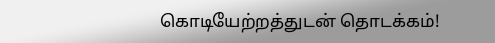கொடியேற்றத்துடன் தொடக்கம்!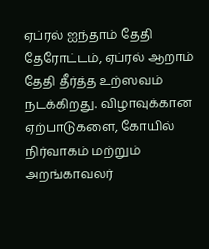ஏப்ரல் ஐந்தாம் தேதி தேரோட்டம், ஏப்ரல் ஆறாம் தேதி தீர்த்த உற்ஸவம் நடக்கிறது. விழாவுக்கான ஏற்பாடுகளை, கோயில் நிர்வாகம் மற்றும் அறங்காவலர்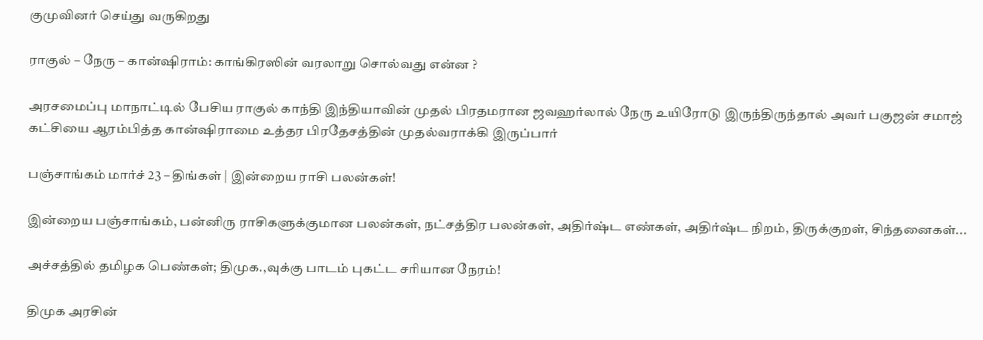குமுவினர் செய்து வருகிறது

ராகுல் – நேரு – கான்ஷிராம்: காங்கிரஸின் வரலாறு சொல்வது என்ன ?

அரசமைப்பு மாநாட்டில் பேசிய ராகுல் காந்தி இந்தியாவின் முதல் பிரதமரான ஜவஹர்லால் நேரு உயிரோடு இருந்திருந்தால் அவர் பகுஜன் சமாஜ் கட்சியை ஆரம்பித்த கான்ஷிராமை உத்தர பிரதேசத்தின் முதல்வராக்கி இருப்பார்

பஞ்சாங்கம் மார்ச் 23 – திங்கள் | இன்றைய ராசி பலன்கள்!

இன்றைய பஞ்சாங்கம், பன்னிரு ராசிகளுக்குமான பலன்கள், நட்சத்திர பலன்கள், அதிர்ஷ்ட எண்கள், அதிர்ஷ்ட நிறம், திருக்குறள், சிந்தனைகள்...

அச்சத்தில் தமிழக பெண்கள்; திமுக.,வுக்கு பாடம் புகட்ட சரியான நேரம்!

திமுக அரசின்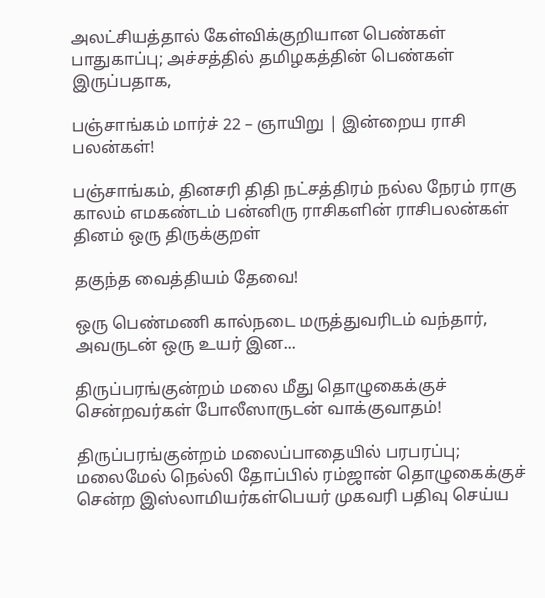அலட்சியத்தால் கேள்விக்குறியான பெண்கள் பாதுகாப்பு; அச்சத்தில் தமிழகத்தின் பெண்கள் இருப்பதாக,

பஞ்சாங்கம் மார்ச் 22 – ஞாயிறு | இன்றைய ராசி பலன்கள்!

பஞ்சாங்கம், தினசரி திதி நட்சத்திரம் நல்ல நேரம் ராகு காலம் எமகண்டம் பன்னிரு ராசிகளின் ராசிபலன்கள் தினம் ஒரு திருக்குறள்

தகுந்த வைத்தியம் தேவை!

ஒரு பெண்மணி கால்நடை மருத்துவரிடம் வந்தார், அவருடன் ஒரு உயர் இன...

திருப்பரங்குன்றம் மலை மீது தொழுகைக்குச் சென்றவர்கள் போலீஸாருடன் வாக்குவாதம்!

திருப்பரங்குன்றம் மலைப்பாதையில் பரபரப்பு; மலைமேல் நெல்லி தோப்பில் ரம்ஜான் தொழுகைக்குச் சென்ற இஸ்லாமியர்கள்பெயர் முகவரி பதிவு செய்ய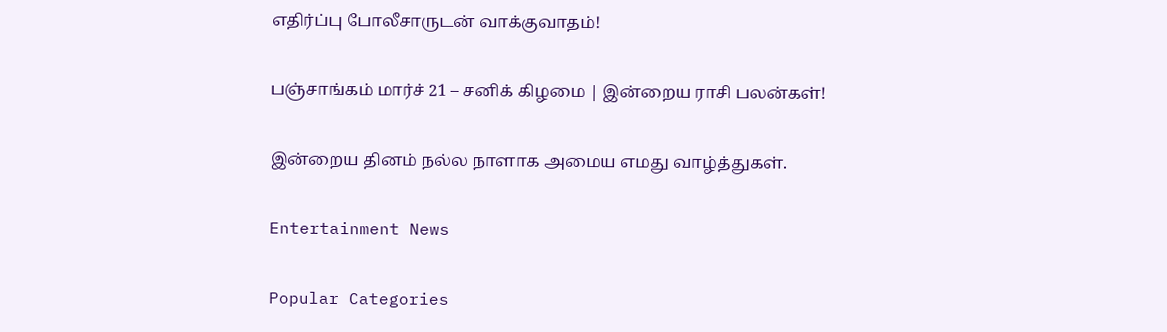எதிர்ப்பு போலீசாருடன் வாக்குவாதம்!

பஞ்சாங்கம் மார்ச் 21 – சனிக் கிழமை | இன்றைய ராசி பலன்கள்!

இன்றைய தினம் நல்ல நாளாக அமைய எமது வாழ்த்துகள்.

Entertainment News

Popular Categories